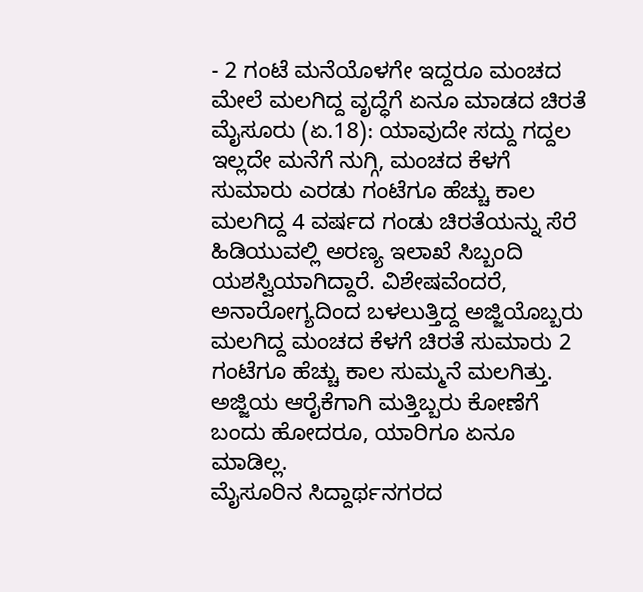- 2 ಗಂಟೆ ಮನೆಯೊಳಗೇ ಇದ್ದರೂ ಮಂಚದ ಮೇಲೆ ಮಲಗಿದ್ದ ವೃದ್ಧೆಗೆ ಏನೂ ಮಾಡದ ಚಿರತೆ
ಮೈಸೂರು (ಏ.18): ಯಾವುದೇ ಸದ್ದು ಗದ್ದಲ ಇಲ್ಲದೇ ಮನೆಗೆ ನುಗ್ಗಿ, ಮಂಚದ ಕೆಳಗೆ ಸುಮಾರು ಎರಡು ಗಂಟೆಗೂ ಹೆಚ್ಚು ಕಾಲ ಮಲಗಿದ್ದ 4 ವರ್ಷದ ಗಂಡು ಚಿರತೆಯನ್ನು ಸೆರೆ ಹಿಡಿಯುವಲ್ಲಿ ಅರಣ್ಯ ಇಲಾಖೆ ಸಿಬ್ಬಂದಿ ಯಶಸ್ವಿಯಾಗಿದ್ದಾರೆ. ವಿಶೇಷವೆಂದರೆ, ಅನಾರೋಗ್ಯದಿಂದ ಬಳಲುತ್ತಿದ್ದ ಅಜ್ಜಿಯೊಬ್ಬರು ಮಲಗಿದ್ದ ಮಂಚದ ಕೆಳಗೆ ಚಿರತೆ ಸುಮಾರು 2 ಗಂಟೆಗೂ ಹೆಚ್ಚು ಕಾಲ ಸುಮ್ಮನೆ ಮಲಗಿತ್ತು. ಅಜ್ಜಿಯ ಆರೈಕೆಗಾಗಿ ಮತ್ತಿಬ್ಬರು ಕೋಣೆಗೆ ಬಂದು ಹೋದರೂ, ಯಾರಿಗೂ ಏನೂ ಮಾಡಿಲ್ಲ.
ಮೈಸೂರಿನ ಸಿದ್ದಾರ್ಥನಗರದ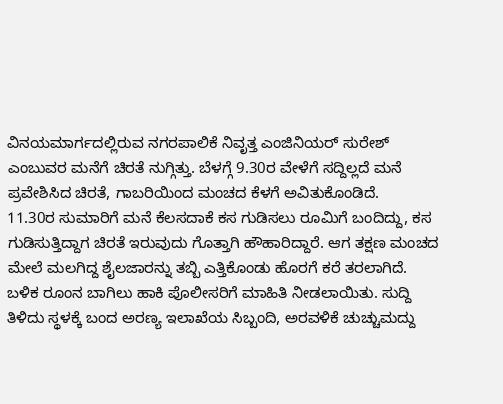ವಿನಯಮಾರ್ಗದಲ್ಲಿರುವ ನಗರಪಾಲಿಕೆ ನಿವೃತ್ತ ಎಂಜಿನಿಯರ್ ಸುರೇಶ್ ಎಂಬುವರ ಮನೆಗೆ ಚಿರತೆ ನುಗ್ಗಿತ್ತು. ಬೆಳಗ್ಗೆ 9.30ರ ವೇಳೆಗೆ ಸದ್ದಿಲ್ಲದೆ ಮನೆ ಪ್ರವೇಶಿಸಿದ ಚಿರತೆ, ಗಾಬರಿಯಿಂದ ಮಂಚದ ಕೆಳಗೆ ಅವಿತುಕೊಂಡಿದೆ.
11.30ರ ಸುಮಾರಿಗೆ ಮನೆ ಕೆಲಸದಾಕೆ ಕಸ ಗುಡಿಸಲು ರೂಮಿಗೆ ಬಂದಿದ್ದು, ಕಸ ಗುಡಿಸುತ್ತಿದ್ದಾಗ ಚಿರತೆ ಇರುವುದು ಗೊತ್ತಾಗಿ ಹೌಹಾರಿದ್ದಾರೆ. ಆಗ ತಕ್ಷಣ ಮಂಚದ ಮೇಲೆ ಮಲಗಿದ್ದ ಶೈಲಜಾರನ್ನು ತಬ್ಬಿ ಎತ್ತಿಕೊಂಡು ಹೊರಗೆ ಕರೆ ತರಲಾಗಿದೆ. ಬಳಿಕ ರೂಂನ ಬಾಗಿಲು ಹಾಕಿ ಪೊಲೀಸರಿಗೆ ಮಾಹಿತಿ ನೀಡಲಾಯಿತು. ಸುದ್ದಿ ತಿಳಿದು ಸ್ಥಳಕ್ಕೆ ಬಂದ ಅರಣ್ಯ ಇಲಾಖೆಯ ಸಿಬ್ಬಂದಿ, ಅರವಳಿಕೆ ಚುಚ್ಚುಮದ್ದು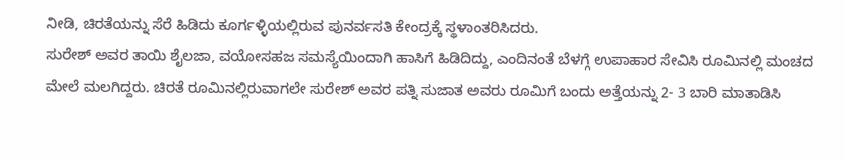ನೀಡಿ, ಚಿರತೆಯನ್ನು ಸೆರೆ ಹಿಡಿದು ಕೂರ್ಗಳ್ಳಿಯಲ್ಲಿರುವ ಪುನರ್ವಸತಿ ಕೇಂದ್ರಕ್ಕೆ ಸ್ಥಳಾಂತರಿಸಿದರು.
ಸುರೇಶ್ ಅವರ ತಾಯಿ ಶೈಲಜಾ, ವಯೋಸಹಜ ಸಮಸ್ಯೆಯಿಂದಾಗಿ ಹಾಸಿಗೆ ಹಿಡಿದಿದ್ದು, ಎಂದಿನಂತೆ ಬೆಳಗ್ಗೆ ಉಪಾಹಾರ ಸೇವಿಸಿ ರೂಮಿನಲ್ಲಿ ಮಂಚದ ಮೇಲೆ ಮಲಗಿದ್ದರು. ಚಿರತೆ ರೂಮಿನಲ್ಲಿರುವಾಗಲೇ ಸುರೇಶ್ ಅವರ ಪತ್ನಿ ಸುಜಾತ ಅವರು ರೂಮಿಗೆ ಬಂದು ಅತ್ತೆಯನ್ನು 2- 3 ಬಾರಿ ಮಾತಾಡಿಸಿ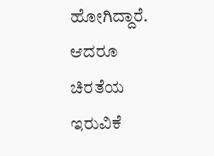ಹೋಗಿದ್ದಾರೆ. ಆದರೂ ಚಿರತೆಯ ಇರುವಿಕೆ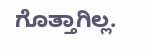ಗೊತ್ತಾಗಿಲ್ಲ.